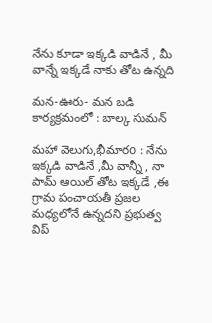నేను కూడా ఇక్కడి వాడినే , మీ వాన్నే ఇక్కడే నాకు తోట ఉన్నది

మన-ఊరు- మన బడి కార్యక్రమంలో : బాల్క సుమన్

మహా వెలుగు,భీమారo : నేను ఇక్కడి వాడినే ,మీ వాన్నీ , నా పామ్ ఆయిల్ తోట ఇక్కడే ,ఈ గ్రామ పంచాయతీ ప్రజల మధ్యలోనే ఉన్నదని ప్రభుత్వ విప్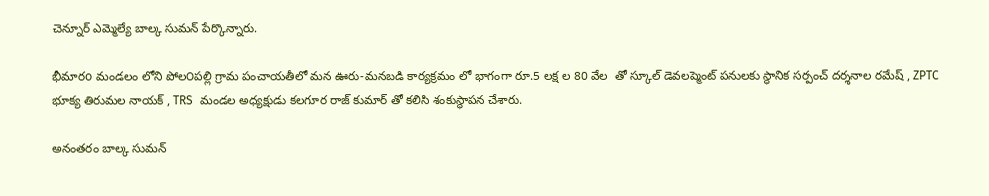చెన్నూర్ ఎమ్మెల్యే బాల్క సుమన్ పేర్కొన్నారు.

భీమారo మండలం లోని పోల౦పల్లి గ్రామ పంచాయతీలో మన ఊరు-మనబడి కార్యక్రమం లో భాగంగా రూ.5 లక్ష ల 80 వేల  తో స్కూల్ డెవలప్మెంట్ పనులకు స్థానిక సర్పంచ్ దర్శనాల రమేష్ , ZPTC భూక్య తిరుమల నాయక్ , TRS  మండల అధ్యక్షుడు కలగూర రాజ్ కుమార్ తో కలిసి శంకుస్థాపన చేశారు.

అనంతరం బాల్క సుమన్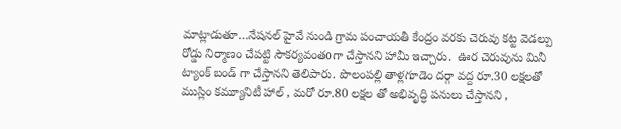మాట్లాడుతూ…నేషనల్ హైవే నుండి గ్రామ పంచాయతీ కేంద్రం వరకు చెరువు కట్ట వెడల్పు రోడ్డు నిర్మాణం చేపట్టి సౌకర్యవంతoగా చేస్తానని హామీ ఇచ్చారు.  ఊర చెరువును మినీ ట్యాంక్ బండ్ గా చేస్తానని తెలిపారు. పొలంపల్లి తాళ్లగూడెం దర్గా వద్ద రూ.30 లక్షలతో ముస్లిం కమ్యూనిటీ హాల్ , మరో రూ.80 లక్షల తో అభివృద్ధి పనులు చేస్తానని ,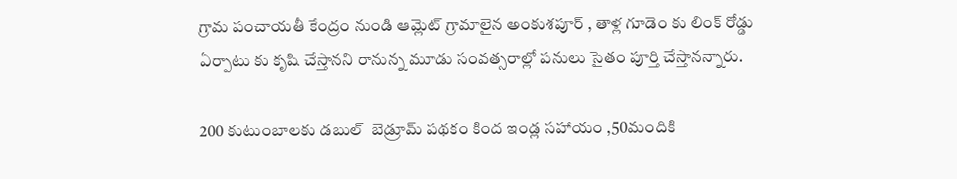గ్రామ పంచాయతీ కేంద్రం నుండి ఆమ్లెట్ గ్రామాలైన అంకుశపూర్ , తాళ్ల గూడెం కు లింక్ రోడ్డు ఏర్పాటు కు కృషి చేస్తానని రానున్న మూడు సంవత్సరాల్లో పనులు సైతం పూర్తి చేస్తానన్నారు.

200 కుటుంబాలకు డబుల్  బెడ్రూమ్ పథకం కింద ఇండ్ల సహాయం ,50మందికి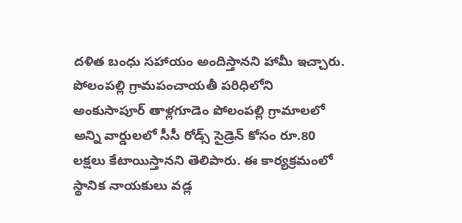దళిత బంధు సహాయం అందిస్తానని హామీ ఇచ్చారు. పోలంపల్లి గ్రామపంచాయతీ పరిధిలోని అంకుసాపూర్ తాళ్లగూడెం పోలంపల్లి గ్రామాలలో అన్ని వార్డులలో సీసీ రోడ్స్ సైడ్రెన్ కోసం రూ.80 లక్షలు కేటాయిస్తానని తెలిపారు. ఈ కార్యక్రమంలో  స్థానిక నాయకులు వడ్ల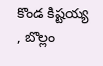కొండ కిష్టయ్య , బొల్లం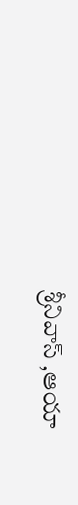శ్రీనివాస్ ,ఆయా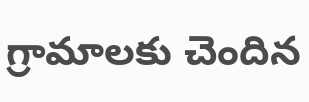గ్రామాలకు చెందిన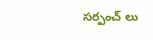సర్పంచ్ లు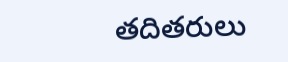తదితరులు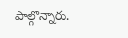పాల్గొన్నారు.